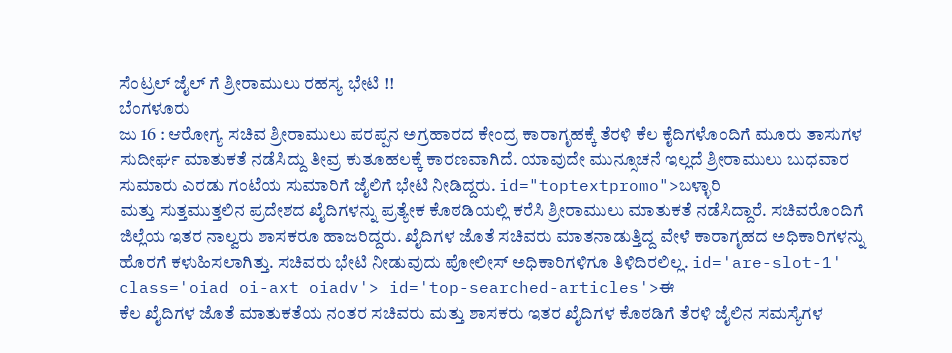ಸೆಂಟ್ರಲ್ ಜೈಲ್ ಗೆ ಶ್ರೀರಾಮುಲು ರಹಸ್ಯ ಭೇಟಿ !!
ಬೆಂಗಳೂರು
ಜು 16 : ಆರೋಗ್ಯ ಸಚಿವ ಶ್ರೀರಾಮುಲು ಪರಪ್ಪನ ಅಗ್ರಹಾರದ ಕೇಂದ್ರ ಕಾರಾಗೃಹಕ್ಕೆ ತೆರಳಿ ಕೆಲ ಕೈದಿಗಳೊಂದಿಗೆ ಮೂರು ತಾಸುಗಳ ಸುದೀರ್ಘ ಮಾತುಕತೆ ನಡೆಸಿದ್ದು ತೀವ್ರ ಕುತೂಹಲಕ್ಕೆ ಕಾರಣವಾಗಿದೆ. ಯಾವುದೇ ಮುನ್ಸೂಚನೆ ಇಲ್ಲದೆ ಶ್ರೀರಾಮುಲು ಬುಧವಾರ ಸುಮಾರು ಎರಡು ಗಂಟೆಯ ಸುಮಾರಿಗೆ ಜೈಲಿಗೆ ಭೇಟಿ ನೀಡಿದ್ದರು. id="toptextpromo">ಬಳ್ಳಾರಿ
ಮತ್ತು ಸುತ್ತಮುತ್ತಲಿನ ಪ್ರದೇಶದ ಖೈದಿಗಳನ್ನು ಪ್ರತ್ಯೇಕ ಕೊಠಡಿಯಲ್ಲಿ ಕರೆಸಿ ಶ್ರೀರಾಮುಲು ಮಾತುಕತೆ ನಡೆಸಿದ್ದಾರೆ. ಸಚಿವರೊಂದಿಗೆ ಜಿಲ್ಲೆಯ ಇತರ ನಾಲ್ವರು ಶಾಸಕರೂ ಹಾಜರಿದ್ದರು. ಖೈದಿಗಳ ಜೊತೆ ಸಚಿವರು ಮಾತನಾಡುತ್ತಿದ್ದ ವೇಳೆ ಕಾರಾಗೃಹದ ಅಧಿಕಾರಿಗಳನ್ನು ಹೊರಗೆ ಕಳುಹಿಸಲಾಗಿತ್ತು. ಸಚಿವರು ಭೇಟಿ ನೀಡುವುದು ಪೋಲೀಸ್ ಅಧಿಕಾರಿಗಳಿಗೂ ತಿಳಿದಿರಲಿಲ್ಲ. id='are-slot-1' class='oiad oi-axt oiadv'> id='top-searched-articles'>ಈ
ಕೆಲ ಖೈದಿಗಳ ಜೊತೆ ಮಾತುಕತೆಯ ನಂತರ ಸಚಿವರು ಮತ್ತು ಶಾಸಕರು ಇತರ ಖೈದಿಗಳ ಕೊಠಡಿಗೆ ತೆರಳಿ ಜೈಲಿನ ಸಮಸ್ಯೆಗಳ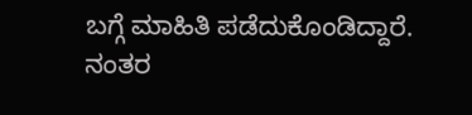ಬಗ್ಗೆ ಮಾಹಿತಿ ಪಡೆದುಕೊಂಡಿದ್ದಾರೆ. ನಂತರ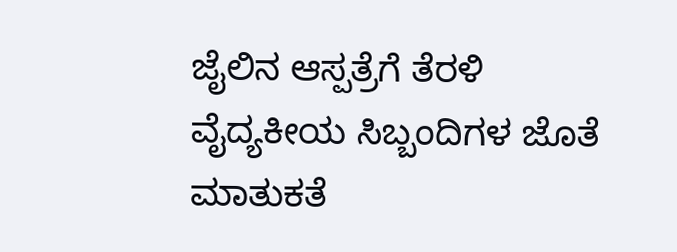ಜೈಲಿನ ಆಸ್ಪತ್ರೆಗೆ ತೆರಳಿ ವೈದ್ಯಕೀಯ ಸಿಬ್ಬಂದಿಗಳ ಜೊತೆ ಮಾತುಕತೆ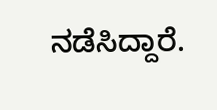ನಡೆಸಿದ್ದಾರೆ.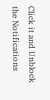Click it and Unblock the Notifications